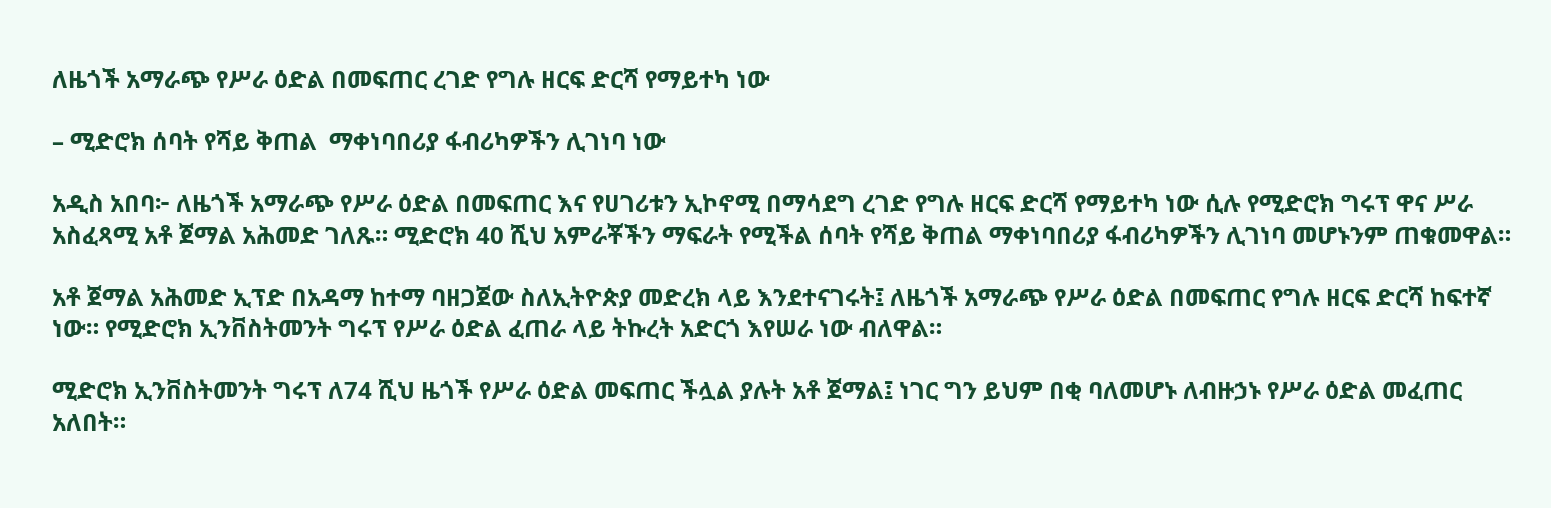ለዜጎች አማራጭ የሥራ ዕድል በመፍጠር ረገድ የግሉ ዘርፍ ድርሻ የማይተካ ነው

– ሚድሮክ ሰባት የሻይ ቅጠል  ማቀነባበሪያ ፋብሪካዎችን ሊገነባ ነው

አዲስ አበባ፦ ለዜጎች አማራጭ የሥራ ዕድል በመፍጠር እና የሀገሪቱን ኢኮኖሚ በማሳደግ ረገድ የግሉ ዘርፍ ድርሻ የማይተካ ነው ሲሉ የሚድሮክ ግሩፕ ዋና ሥራ አስፈጻሚ አቶ ጀማል አሕመድ ገለጹ። ሚድሮክ 40 ሺህ አምራቾችን ማፍራት የሚችል ሰባት የሻይ ቅጠል ማቀነባበሪያ ፋብሪካዎችን ሊገነባ መሆኑንም ጠቁመዋል።

አቶ ጀማል አሕመድ ኢፕድ በአዳማ ከተማ ባዘጋጀው ስለኢትዮጵያ መድረክ ላይ እንደተናገሩት፤ ለዜጎች አማራጭ የሥራ ዕድል በመፍጠር የግሉ ዘርፍ ድርሻ ከፍተኛ ነው። የሚድሮክ ኢንቨስትመንት ግሩፕ የሥራ ዕድል ፈጠራ ላይ ትኩረት አድርጎ እየሠራ ነው ብለዋል።

ሚድሮክ ኢንቨስትመንት ግሩፕ ለ74 ሺህ ዜጎች የሥራ ዕድል መፍጠር ችሏል ያሉት አቶ ጀማል፤ ነገር ግን ይህም በቂ ባለመሆኑ ለብዙኃኑ የሥራ ዕድል መፈጠር አለበት።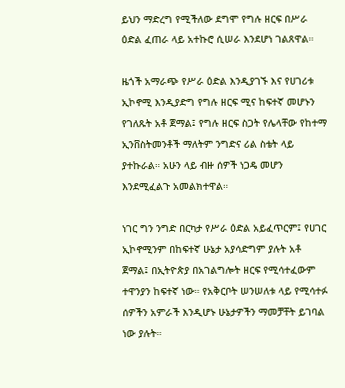ይህን ማድረግ የሚችለው ደግሞ የግሉ ዘርፍ በሥራ ዕድል ፈጠራ ላይ አተኩሮ ሲሠራ እንደሆነ ገልጸዋል።

ዜጎች አማራጭ የሥራ ዕድል እንዲያገኙ እና የሀገሪቱ ኢኮኖሚ እንዲያድግ የግሉ ዘርፍ ሚና ከፍተኛ መሆኑን የገለጹት አቶ ጀማል፤ የግሉ ዘርፍ ስጋት የሌላቸው የከተማ ኢንቨስትመንቶች ማለትም ንግድና ሪል ስቴት ላይ ያተኩራል። አሁን ላይ ብዙ ሰዎች ነጋዴ መሆን እንደሚፈልጉ አመልክተዋል።

ነገር ግን ንግድ በርካታ የሥራ ዕድል አይፈጥርም፤ የሀገር ኢኮኖሚንም በከፍተኛ ሁኔታ አያሳድግም ያሉት አቶ ጀማል፤ በኢትዮጵያ በአገልግሎት ዘርፍ የሚሳተፈውም ተዋንያን ከፍተኛ ነው። የአቅርቦት ሠንሠለቱ ላይ የሚሳተፉ ሰዎችን አምራች እንዲሆኑ ሁኔታዎችን ማመቻቸት ይገባል ነው ያሉት።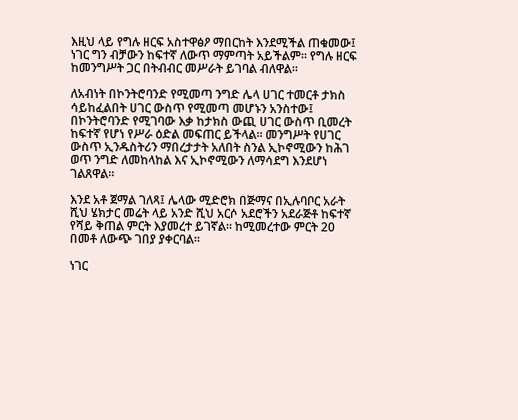እዚህ ላይ የግሉ ዘርፍ አስተዋፅዖ ማበርከት እንደሚችል ጠቁመው፤ ነገር ግን ብቻውን ከፍተኛ ለውጥ ማምጣት አይችልም። የግሉ ዘርፍ ከመንግሥት ጋር በትብብር መሥራት ይገባል ብለዋል።

ለአብነት በኮንትሮባንድ የሚመጣ ንግድ ሌላ ሀገር ተመርቶ ታክስ ሳይከፈልበት ሀገር ውስጥ የሚመጣ መሆኑን አንስተው፤ በኮንትሮባንድ የሚገባው እቃ ከታክስ ውጪ ሀገር ውስጥ ቢመረት ከፍተኛ የሆነ የሥራ ዕድል መፍጠር ይችላል። መንግሥት የሀገር ውስጥ ኢንዱስትሪን ማበረታታት አለበት ስንል ኢኮኖሚውን ከሕገ ወጥ ንግድ ለመከላከል እና ኢኮኖሚውን ለማሳደግ እንደሆነ ገልጸዋል።

እንደ አቶ ጀማል ገለጻ፤ ሌላው ሚድሮክ በጅማና በኢሉባቦር አራት ሺህ ሄክታር መሬት ላይ አንድ ሺህ አርሶ አደሮችን አደራጅቶ ከፍተኛ የሻይ ቅጠል ምርት እያመረተ ይገኛል። ከሚመረተው ምርት 20 በመቶ ለውጭ ገበያ ያቀርባል።

ነገር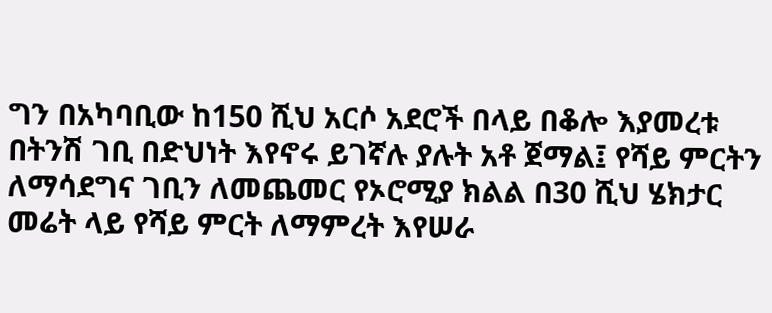ግን በአካባቢው ከ150 ሺህ አርሶ አደሮች በላይ በቆሎ እያመረቱ በትንሽ ገቢ በድህነት እየኖሩ ይገኛሉ ያሉት አቶ ጀማል፤ የሻይ ምርትን ለማሳደግና ገቢን ለመጨመር የኦሮሚያ ክልል በ30 ሺህ ሄክታር መሬት ላይ የሻይ ምርት ለማምረት እየሠራ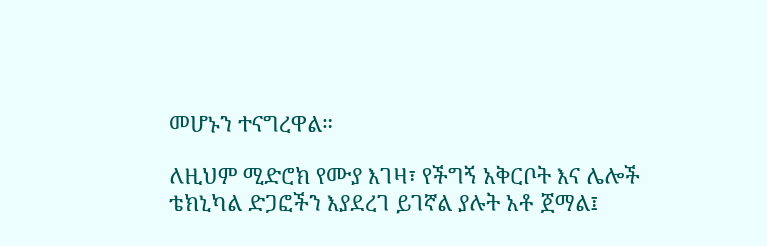መሆኑን ተናግረዋል።

ለዚህም ሚድሮክ የሙያ እገዛ፣ የችግኝ አቅርቦት እና ሌሎች ቴክኒካል ድጋፎችን እያደረገ ይገኛል ያሉት አቶ ጀማል፤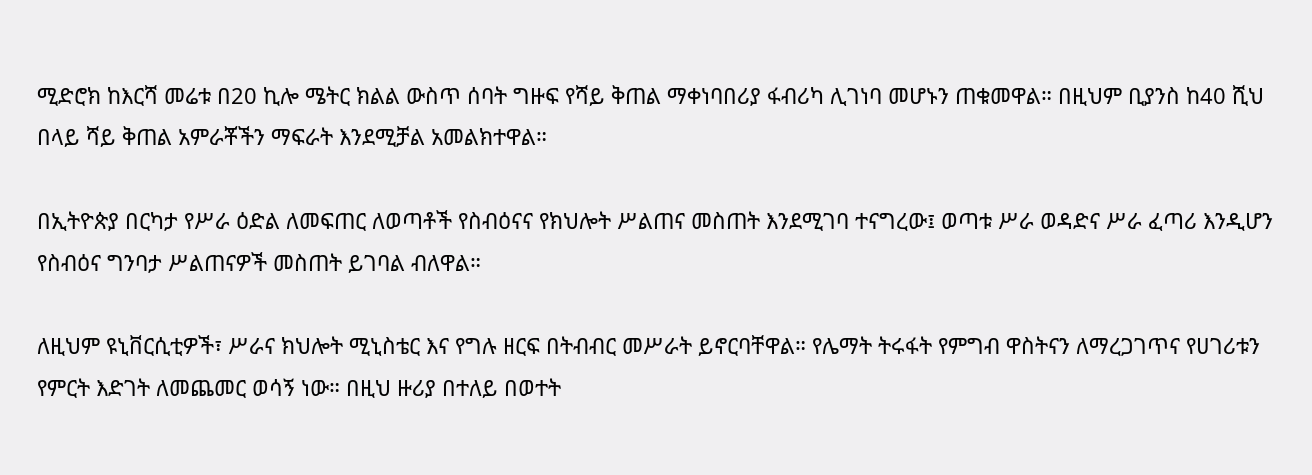ሚድሮክ ከእርሻ መሬቱ በ20 ኪሎ ሜትር ክልል ውስጥ ሰባት ግዙፍ የሻይ ቅጠል ማቀነባበሪያ ፋብሪካ ሊገነባ መሆኑን ጠቁመዋል። በዚህም ቢያንስ ከ40 ሺህ በላይ ሻይ ቅጠል አምራቾችን ማፍራት እንደሚቻል አመልክተዋል።

በኢትዮጵያ በርካታ የሥራ ዕድል ለመፍጠር ለወጣቶች የስብዕናና የክህሎት ሥልጠና መስጠት እንደሚገባ ተናግረው፤ ወጣቱ ሥራ ወዳድና ሥራ ፈጣሪ እንዲሆን የስብዕና ግንባታ ሥልጠናዎች መስጠት ይገባል ብለዋል።

ለዚህም ዩኒቨርሲቲዎች፣ ሥራና ክህሎት ሚኒስቴር እና የግሉ ዘርፍ በትብብር መሥራት ይኖርባቸዋል። የሌማት ትሩፋት የምግብ ዋስትናን ለማረጋገጥና የሀገሪቱን የምርት እድገት ለመጨመር ወሳኝ ነው። በዚህ ዙሪያ በተለይ በወተት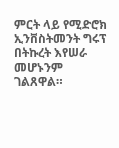ምርት ላይ የሚድሮክ ኢንቨስትመንት ግሩፕ በትኩረት እየሠራ መሆኑንም ገልጸዋል።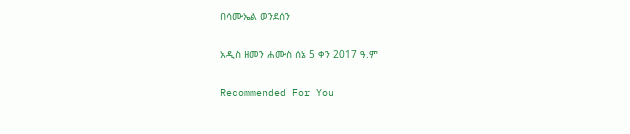በሳሙኤል ወንደሰን

አዲስ ዘመን ሐሙስ ሰኔ 5 ቀን 2017 ዓ.ም

Recommended For You